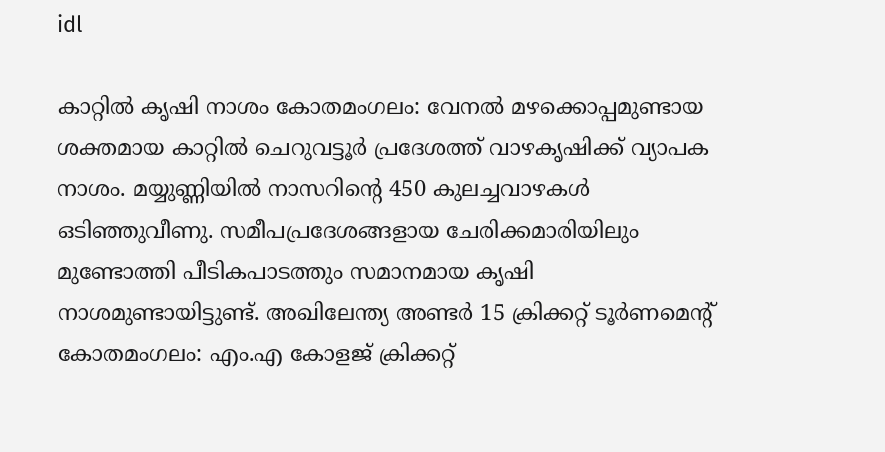idl

കാറ്റിൽ കൃഷി നാശം കോതമംഗലം: വേനൽ മഴക്കൊപ്പമുണ്ടായ ശക്തമായ കാറ്റിൽ ചെറുവട്ടൂർ പ്രദേശത്ത് വാഴകൃഷിക്ക് വ്യാപക നാശം. മയ്യുണ്ണിയിൽ നാസറിന്‍റെ 450 കുലച്ചവാഴകൾ ഒടിഞ്ഞുവീണു. സമീപപ്രദേശങ്ങളായ ചേരിക്കമാരിയിലും മുണ്ടോത്തി പീടികപാടത്തും സമാനമായ കൃഷി നാശമുണ്ടായിട്ടുണ്ട്. അഖിലേന്ത്യ അണ്ടര്‍ 15 ക്രിക്കറ്റ് ടൂര്‍ണമെന്‍റ് കോതമംഗലം: എം.എ കോളജ് ക്രിക്കറ്റ്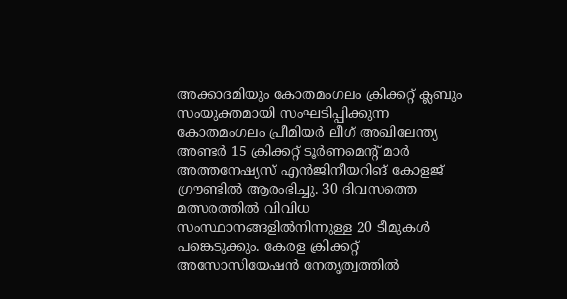അക്കാദമിയും കോതമംഗലം ക്രിക്കറ്റ് ക്ലബും സംയുക്തമായി സംഘടിപ്പിക്കുന്ന കോതമംഗലം പ്രീമിയര്‍ ലീഗ് അഖിലേന്ത്യ അണ്ടര്‍ 15 ക്രിക്കറ്റ് ടൂര്‍ണമെന്‍റ് മാര്‍ അത്തനേഷ്യസ് എൻജിനീയറിങ് കോളജ് ഗ്രൗണ്ടില്‍ ആരംഭിച്ചു. 30 ദിവസത്തെ മത്സരത്തില്‍ വിവിധ സംസ്ഥാനങ്ങളില്‍നിന്നുള്ള 20 ടീമുകള്‍ പങ്കെടുക്കും. കേരള ക്രിക്കറ്റ് അസോസിയേഷൻ നേതൃത്വത്തില്‍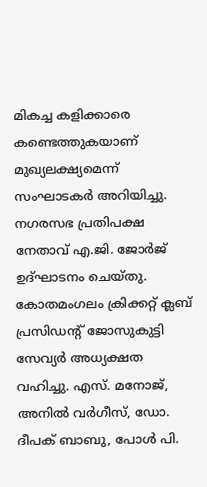മികച്ച കളിക്കാരെ കണ്ടെത്തുകയാണ് മുഖ്യലക്ഷ്യമെന്ന് സംഘാടകര്‍ അറിയിച്ചു. നഗരസഭ പ്രതിപക്ഷ നേതാവ് എ.ജി. ജോര്‍ജ് ഉദ്ഘാടനം ചെയ്തു. കോതമംഗലം ക്രിക്കറ്റ് ക്ലബ് പ്രസിഡന്‍റ് ജോസുകുട്ടി സേവ്യര്‍ അധ്യക്ഷത വഹിച്ചു. എസ്. മനോജ്, അനില്‍ വർഗീസ്, ഡോ. ദീപക് ബാബു, പോള്‍ പി.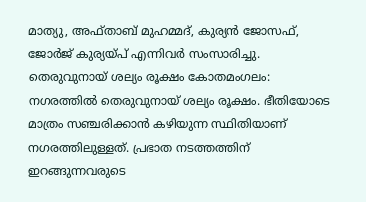മാത്യു, അഫ്താബ് മുഹമ്മദ്, കുര്യന്‍ ജോസഫ്, ജോര്‍ജ് കുര്യയ്പ് എന്നിവര്‍ സംസാരിച്ചു. തെരുവുനായ് ശല്യം രൂക്ഷം കോതമംഗലം: നഗരത്തിൽ തെരുവുനായ് ശല്യം രൂക്ഷം. ഭീതിയോടെ മാത്രം സഞ്ചരിക്കാൻ കഴിയുന്ന സ്ഥിതിയാണ് നഗരത്തിലുള്ളത്. പ്രഭാത നടത്തത്തിന് ഇറങ്ങുന്നവരുടെ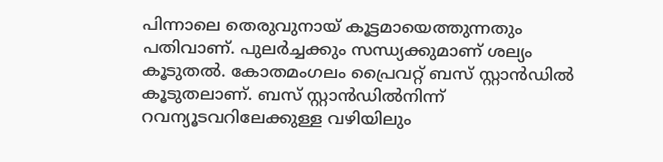പിന്നാലെ തെരുവുനായ് കൂട്ടമായെത്തുന്നതും പതിവാണ്. പുലർച്ചക്കും സന്ധ്യക്കുമാണ് ശല്യം കൂടുതൽ. കോതമംഗലം പ്രൈവറ്റ് ബസ് സ്റ്റാൻഡിൽ കൂടുതലാണ്. ബസ് സ്റ്റാൻഡിൽനിന്ന് റവന്യൂടവറിലേക്കുള്ള വഴിയിലും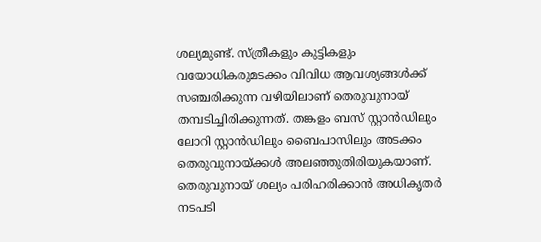ശല്യമുണ്ട്. സ്ത്രീകളും കുട്ടികളും വയോധികരുമടക്കം വിവിധ ആവശ്യങ്ങൾക്ക് സഞ്ചരിക്കുന്ന വഴിയിലാണ് തെരുവുനായ് തമ്പടിച്ചിരിക്കുന്നത്. തങ്കളം ബസ് സ്റ്റാൻഡിലും ലോറി സ്റ്റാൻഡിലും ബൈപാസിലും അടക്കം തെരുവുനായ്ക്കൾ അലഞ്ഞുതിരിയുകയാണ്. തെരുവുനായ് ശല്യം പരിഹരിക്കാൻ അധികൃതർ നടപടി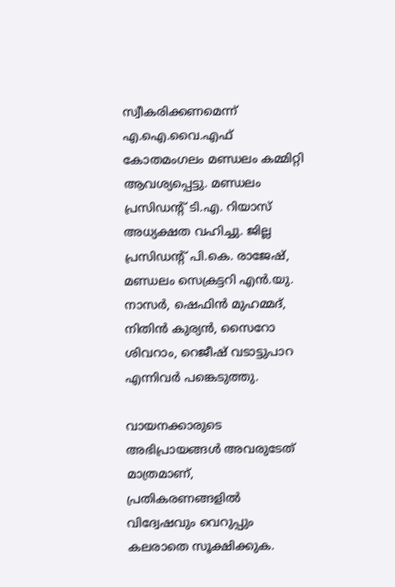സ്വീകരിക്കണമെന്ന് എ.ഐ.വൈ.എഫ് കോതമംഗലം മണ്ഡലം കമ്മിറ്റി ആവശ്യപ്പെട്ടു. മണ്ഡലം പ്രസിഡന്‍റ് ടി.എ. റിയാസ് അധ്യക്ഷത വഹിച്ചു. ജില്ല പ്രസിഡന്‍റ് പി.കെ. രാജേഷ്, മണ്ഡലം സെക്രട്ടറി എൻ.യു. നാസർ, ഷെഫിൻ മുഹമ്മദ്, നിതിൻ കുര്യൻ, സൈറോ ശിവറാം, റെജീഷ് വടാട്ടുപാറ എന്നിവർ പങ്കെടുത്തു.

വായനക്കാരുടെ അഭിപ്രായങ്ങള്‍ അവരുടേത് മാത്രമാണ്, പ്രതികരണങ്ങളിൽ വിദ്വേഷവും വെറുപ്പും കലരാതെ സൂക്ഷിക്കുക.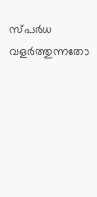സ്പർധ വളർത്തുന്നതോ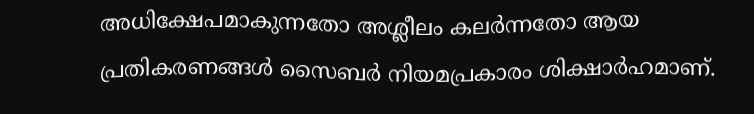അധിക്ഷേപമാകുന്നതോ അശ്ലീലം കലർന്നതോ ആയ പ്രതികരണങ്ങൾ സൈബർ നിയമപ്രകാരം ശിക്ഷാർഹമാണ്.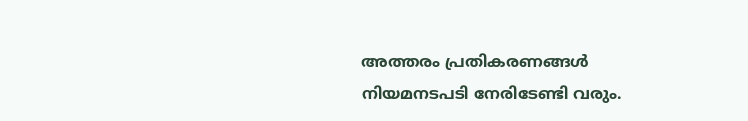അത്തരം പ്രതികരണങ്ങൾ നിയമനടപടി നേരിടേണ്ടി വരും.